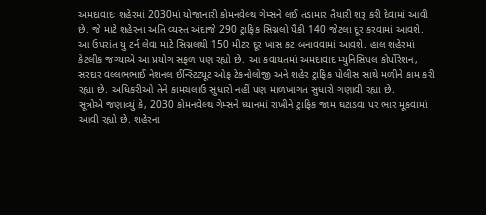અમદાવાદઃ શહેરમાં 2030માં યોજાનારી કોમનવેલ્થ ગેમ્સને લઈ તડામાર તૈયારી શરૂ કરી દેવામાં આવી છે. જે માટે શહેરના અતિ વ્યસ્ત અંદાજે 290 ટ્રાફિક સિગ્નલો પૈકી 140 જેટલા દૂર કરવામાં આવશે. આ ઉપરાંત યુ ટર્ન લેવા માટે સિગ્નલથી 150 મીટર દૂર ખાસ કટ બનાવવામાં આવશે. હાલ શહેરમાં કેટલીક જગ્યાએ આ પ્રયોગ સફળ પણ રહ્યો છે. આ કવાયતમાં અમદાવાદ મ્યુનિસિપલ કોર્પોરેશન, સરદાર વલ્લભભાઈ નેશનલ ઈન્સ્ટિટ્યૂટ ઓફ ટેકનોલોજી અને શહેર ટ્રાફિક પોલીસ સાથે મળીને કામ કરી રહ્યા છે. અધિકરીઓ તેને કામચલાઉ સુધારો નહીં પણ માળખાગત સુધારો ગણાવી રહ્યા છે.
સૂત્રોએ જણાવ્યું કે, 2030 કોમનવેલ્થ ગેમ્સને ધ્યાનમાં રાખીને ટ્રાફિક જામ ઘટાડવા પર ભાર મૂકવામાં આવી રહ્યો છે. શહેરના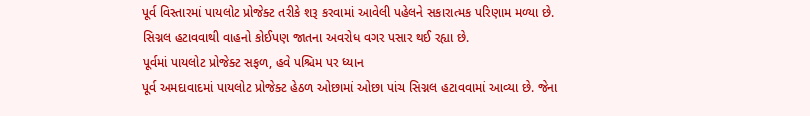પૂર્વ વિસ્તારમાં પાયલોટ પ્રોજેક્ટ તરીકે શરૂ કરવામાં આવેલી પહેલને સકારાત્મક પરિણામ મળ્યા છે. સિગ્નલ હટાવવાથી વાહનો કોઈપણ જાતના અવરોધ વગર પસાર થઈ રહ્યા છે.
પૂર્વમાં પાયલોટ પ્રોજેક્ટ સફળ, હવે પશ્ચિમ પર ધ્યાન
પૂર્વ અમદાવાદમાં પાયલોટ પ્રોજેક્ટ હેઠળ ઓછામાં ઓછા પાંચ સિગ્નલ હટાવવામાં આવ્યા છે. જેના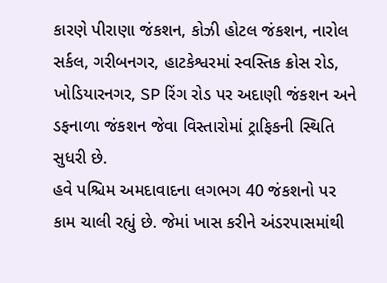કારણે પીરાણા જંકશન, કોઝી હોટલ જંકશન, નારોલ સર્કલ, ગરીબનગર, હાટકેશ્વરમાં સ્વસ્તિક ક્રોસ રોડ, ખોડિયારનગર, SP રિંગ રોડ પર અદાણી જંકશન અને ડફનાળા જંકશન જેવા વિસ્તારોમાં ટ્રાફિકની સ્થિતિ સુધરી છે.
હવે પશ્ચિમ અમદાવાદના લગભગ 40 જંકશનો પર કામ ચાલી રહ્યું છે. જેમાં ખાસ કરીને અંડરપાસમાંથી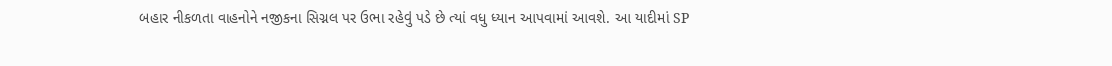બહાર નીકળતા વાહનોને નજીકના સિગ્નલ પર ઉભા રહેવું પડે છે ત્યાં વધુ ધ્યાન આપવામાં આવશે. આ યાદીમાં SP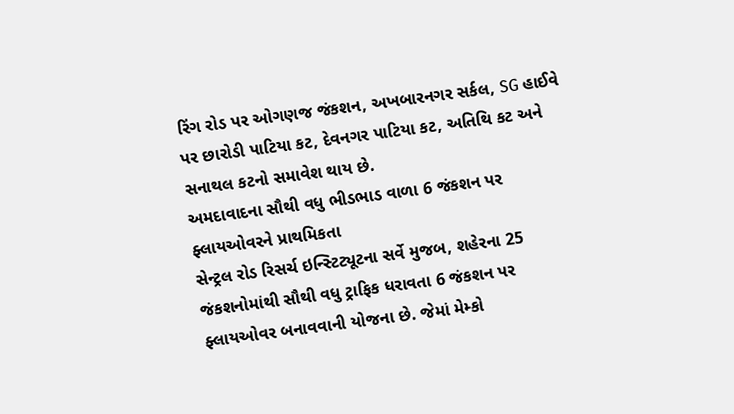રિંગ રોડ પર ઓગણજ જંકશન, અખબારનગર સર્કલ, SG હાઈવે પર છારોડી પાટિયા કટ, દેવનગર પાટિયા કટ, અતિથિ કટ અને સનાથલ કટનો સમાવેશ થાય છે.
અમદાવાદના સૌથી વધુ ભીડભાડ વાળા 6 જંકશન પર ફ્લાયઓવરને પ્રાથમિકતા
સેન્ટ્રલ રોડ રિસર્ચ ઇન્સ્ટિટ્યૂટના સર્વે મુજબ, શહેરના 25 જંકશનોમાંથી સૌથી વધુ ટ્રાફિક ધરાવતા 6 જંકશન પર ફ્લાયઓવર બનાવવાની યોજના છે. જેમાં મેમ્કો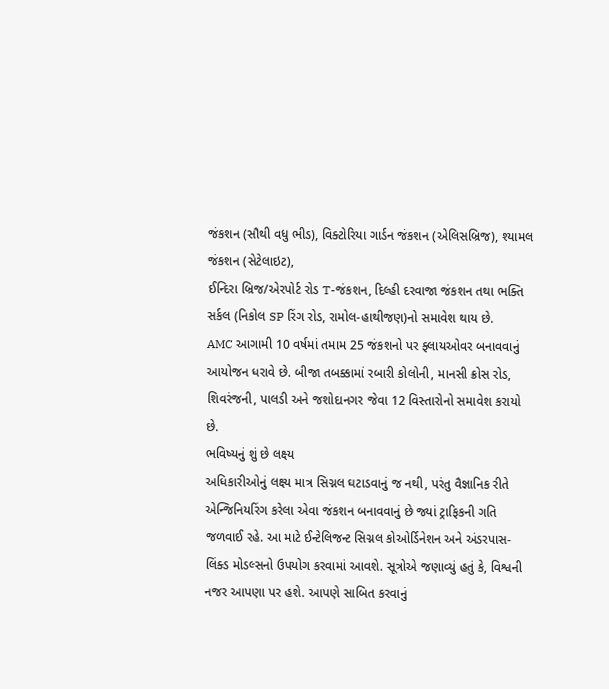જંકશન (સૌથી વધુ ભીડ), વિક્ટોરિયા ગાર્ડન જંકશન (એલિસબ્રિજ), શ્યામલ જંકશન (સેટેલાઇટ),
ઈન્દિરા બ્રિજ/એરપોર્ટ રોડ T-જંકશન, દિલ્હી દરવાજા જંકશન તથા ભક્તિ સર્કલ (નિકોલ SP રિંગ રોડ, રામોલ-હાથીજણ)નો સમાવેશ થાય છે.
AMC આગામી 10 વર્ષમાં તમામ 25 જંકશનો પર ફ્લાયઓવર બનાવવાનું આયોજન ધરાવે છે. બીજા તબક્કામાં રબારી કોલોની, માનસી ક્રોસ રોડ, શિવરંજની, પાલડી અને જશોદાનગર જેવા 12 વિસ્તારોનો સમાવેશ કરાયો છે.
ભવિષ્યનું શું છે લક્ષ્ય
અધિકારીઓનું લક્ષ્ય માત્ર સિગ્નલ ઘટાડવાનું જ નથી, પરંતુ વૈજ્ઞાનિક રીતે એન્જિનિયરિંગ કરેલા એવા જંકશન બનાવવાનું છે જ્યાં ટ્રાફિકની ગતિ જળવાઈ રહે. આ માટે ઈન્ટેલિજન્ટ સિગ્નલ કોઓર્ડિનેશન અને અંડરપાસ-લિંક્ડ મોડલ્સનો ઉપયોગ કરવામાં આવશે. સૂત્રોએ જણાવ્યું હતું કે, વિશ્વની નજર આપણા પર હશે. આપણે સાબિત કરવાનું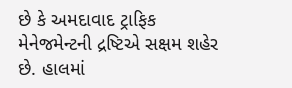છે કે અમદાવાદ ટ્રાફિક મેનેજમેન્ટની દ્રષ્ટિએ સક્ષમ શહેર છે. હાલમાં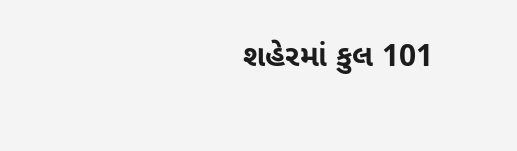શહેરમાં કુલ 101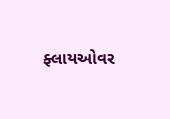ફ્લાયઓવર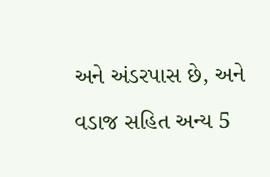અને અંડરપાસ છે, અને વડાજ સહિત અન્ય 5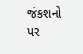જંકશનો પર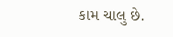કામ ચાલુ છે.